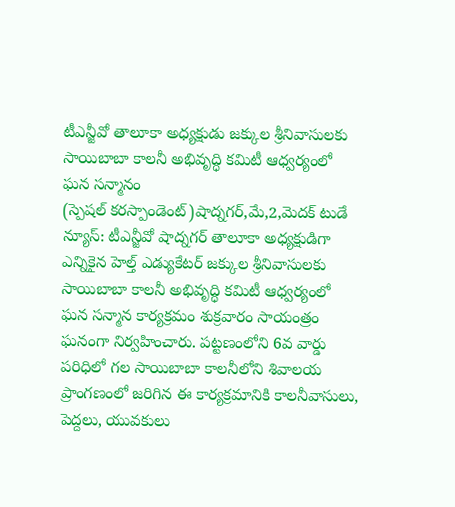టీఎన్జీవో తాలూకా అధ్యక్షుడు జక్కుల శ్రీనివాసులకు సాయిబాబా కాలనీ అభివృద్ధి కమిటీ ఆధ్వర్యంలో ఘన సన్మానం
(స్పెషల్ కరస్పాండెంట్)షాద్నగర్,మే,2,మెదక్ టుడే న్యూస్: టీఎన్జీవో షాద్నగర్ తాలూకా అధ్యక్షుడిగా ఎన్నికైన హెల్త్ ఎడ్యుకేటర్ జక్కుల శ్రీనివాసులకు సాయిబాబా కాలనీ అభివృద్ధి కమిటీ ఆధ్వర్యంలో ఘన సన్మాన కార్యక్రమం శుక్రవారం సాయంత్రం ఘనంగా నిర్వహించారు. పట్టణంలోని 6వ వార్డు పరిధిలో గల సాయిబాబా కాలనీలోని శివాలయ ప్రాంగణంలో జరిగిన ఈ కార్యక్రమానికి కాలనీవాసులు, పెద్దలు, యువకులు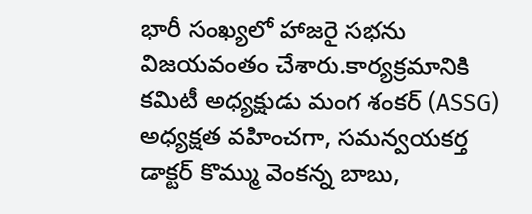భారీ సంఖ్యలో హాజరై సభను విజయవంతం చేశారు.కార్యక్రమానికి కమిటీ అధ్యక్షుడు మంగ శంకర్ (ASSG) అధ్యక్షత వహించగా, సమన్వయకర్త డాక్టర్ కొమ్ము వెంకన్న బాబు,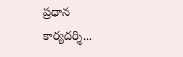ప్రధాన కార్యదర్శి...